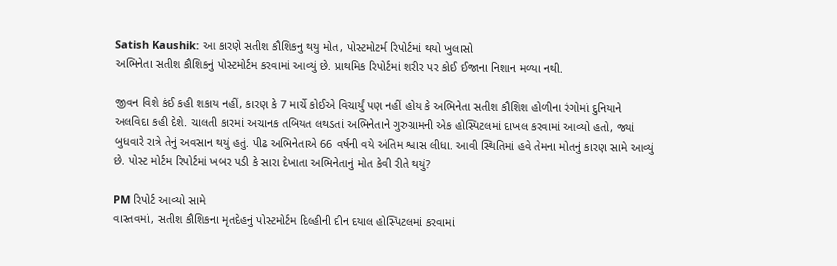Satish Kaushik: આ કારણે સતીશ કૌશિકનુ થયુ મોત, પોસ્ટમોટર્મ રિપોર્ટમાં થયો ખુલાસો
અભિનેતા સતીશ કૌશિકનું પોસ્ટમોર્ટમ કરવામાં આવ્યું છે. પ્રાથમિક રિપોર્ટમાં શરીર પર કોઈ ઈજાના નિશાન મળ્યા નથી.

જીવન વિશે કંઈ કહી શકાય નહીં, કારણ કે 7 માર્ચે કોઈએ વિચાર્યું પણ નહીં હોય કે અભિનેતા સતીશ કૌશિશ હોળીના રંગોમાં દુનિયાને અલવિદા કહી દેશે. ચાલતી કારમાં અચાનક તબિયત લથડતાં અભિનેતાને ગુરુગ્રામની એક હોસ્પિટલમાં દાખલ કરવામાં આવ્યો હતો, જ્યાં બુધવારે રાત્રે તેનું અવસાન થયું હતું. પીઢ અભિનેતાએ 66 વર્ષની વયે અંતિમ શ્વાસ લીધા. આવી સ્થિતિમાં હવે તેમના મોતનું કારણ સામે આવ્યું છે. પોસ્ટ મોર્ટમ રિપોર્ટમાં ખબર પડી કે સારા દેખાતા અભિનેતાનું મોત કેવી રીતે થયું?

PM રિપોર્ટ આવ્યો સામે
વાસ્તવમાં, સતીશ કૌશિકના મૃતદેહનું પોસ્ટમોર્ટમ દિલ્હીની દીન દયાલ હોસ્પિટલમાં કરવામાં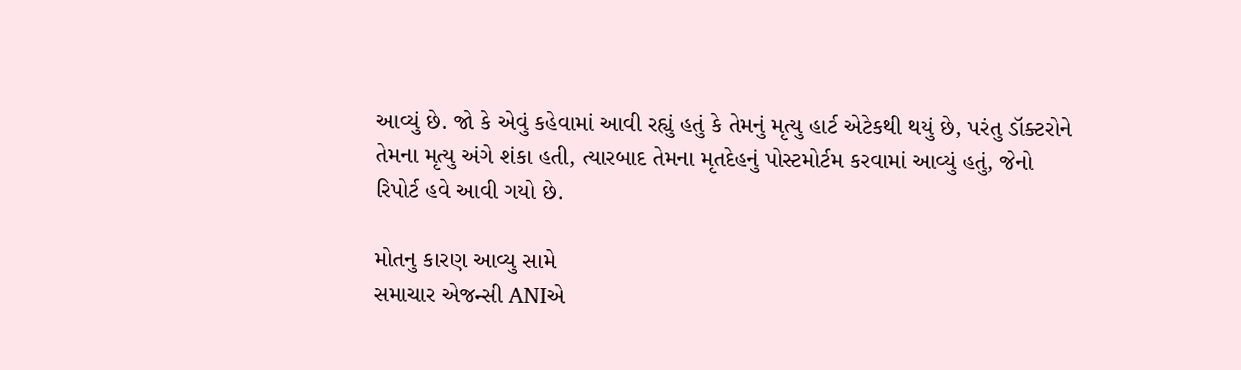આવ્યું છે. જો કે એવું કહેવામાં આવી રહ્યું હતું કે તેમનું મૃત્યુ હાર્ટ એટેકથી થયું છે, પરંતુ ડૉક્ટરોને તેમના મૃત્યુ અંગે શંકા હતી, ત્યારબાદ તેમના મૃતદેહનું પોસ્ટમોર્ટમ કરવામાં આવ્યું હતું, જેનો રિપોર્ટ હવે આવી ગયો છે.

મોતનુ કારણ આવ્યુ સામે
સમાચાર એજન્સી ANIએ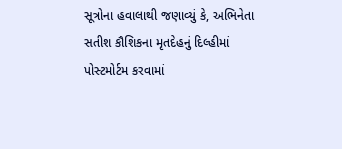સૂત્રોના હવાલાથી જણાવ્યું કે, અભિનેતા સતીશ કૌશિકના મૃતદેહનું દિલ્હીમાં પોસ્ટમોર્ટમ કરવામાં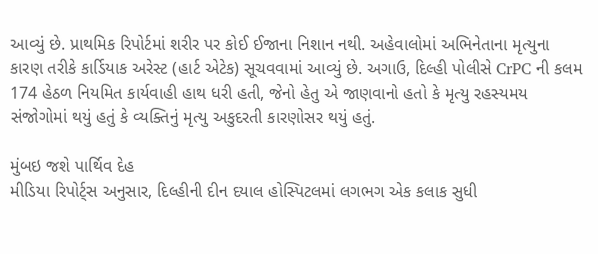આવ્યું છે. પ્રાથમિક રિપોર્ટમાં શરીર પર કોઈ ઈજાના નિશાન નથી. અહેવાલોમાં અભિનેતાના મૃત્યુના કારણ તરીકે કાર્ડિયાક અરેસ્ટ (હાર્ટ એટેક) સૂચવવામાં આવ્યું છે. અગાઉ, દિલ્હી પોલીસે CrPC ની કલમ 174 હેઠળ નિયમિત કાર્યવાહી હાથ ધરી હતી, જેનો હેતુ એ જાણવાનો હતો કે મૃત્યુ રહસ્યમય સંજોગોમાં થયું હતું કે વ્યક્તિનું મૃત્યુ અકુદરતી કારણોસર થયું હતું.

મુંબઇ જશે પાર્થિવ દેહ
મીડિયા રિપોર્ટ્સ અનુસાર, દિલ્હીની દીન દયાલ હોસ્પિટલમાં લગભગ એક કલાક સુધી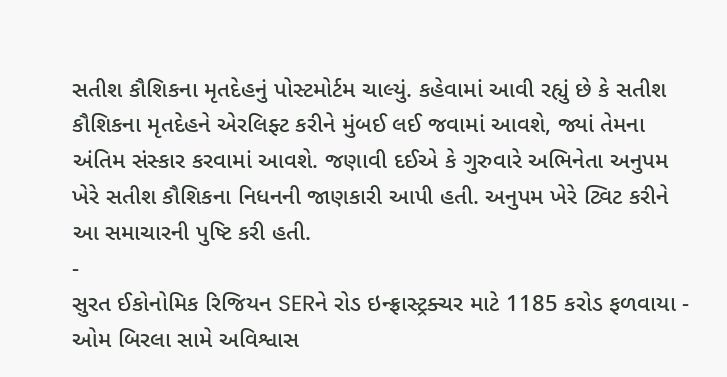સતીશ કૌશિકના મૃતદેહનું પોસ્ટમોર્ટમ ચાલ્યું. કહેવામાં આવી રહ્યું છે કે સતીશ કૌશિકના મૃતદેહને એરલિફ્ટ કરીને મુંબઈ લઈ જવામાં આવશે, જ્યાં તેમના અંતિમ સંસ્કાર કરવામાં આવશે. જણાવી દઈએ કે ગુરુવારે અભિનેતા અનુપમ ખેરે સતીશ કૌશિકના નિધનની જાણકારી આપી હતી. અનુપમ ખેરે ટ્વિટ કરીને આ સમાચારની પુષ્ટિ કરી હતી.
-
સુરત ઈકોનોમિક રિજિયન SERને રોડ ઇન્ફ્રાસ્ટ્રક્ચર માટે 1185 કરોડ ફળવાયા -
ઓમ બિરલા સામે અવિશ્વાસ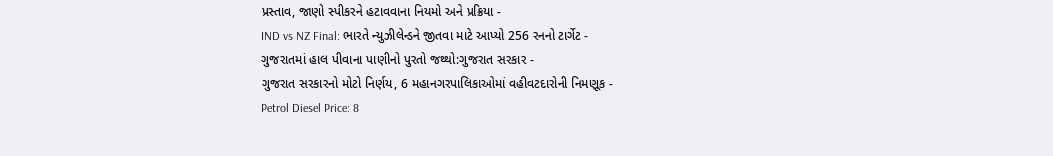પ્રસ્તાવ, જાણો સ્પીકરને હટાવવાના નિયમો અને પ્રક્રિયા -
IND vs NZ Final: ભારતે ન્યુઝીલેન્ડને જીતવા માટે આપ્યો 256 રનનો ટાર્ગેટ -
ગુજરાતમાં હાલ પીવાના પાણીનો પુરતો જથ્થો:ગુજરાત સરકાર -
ગુજરાત સરકારનો મોટો નિર્ણય, 6 મહાનગરપાલિકાઓમાં વહીવટદારોની નિમણૂક -
Petrol Diesel Price: 8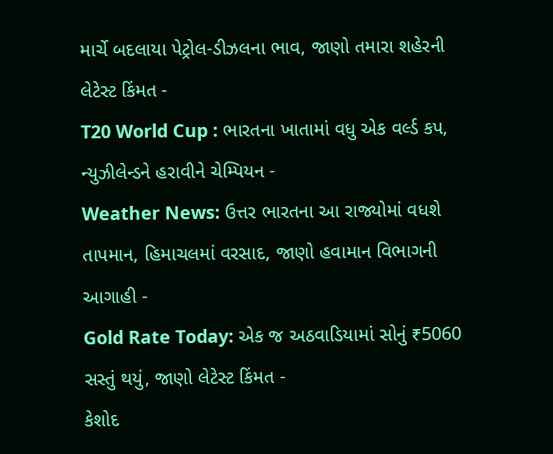માર્ચે બદલાયા પેટ્રોલ-ડીઝલના ભાવ, જાણો તમારા શહેરની લેટેસ્ટ કિંમત -
T20 World Cup : ભારતના ખાતામાં વધુ એક વર્લ્ડ કપ, ન્યુઝીલેન્ડને હરાવીને ચેમ્પિયન -
Weather News: ઉત્તર ભારતના આ રાજ્યોમાં વધશે તાપમાન, હિમાચલમાં વરસાદ, જાણો હવામાન વિભાગની આગાહી -
Gold Rate Today: એક જ અઠવાડિયામાં સોનું ₹5060 સસ્તું થયું, જાણો લેટેસ્ટ કિંમત -
કેશોદ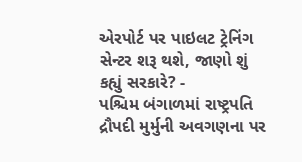એરપોર્ટ પર પાઇલટ ટ્રેનિંગ સેન્ટર શરૂ થશે, જાણો શું કહ્યું સરકારે? -
પશ્ચિમ બંગાળમાં રાષ્ટ્રપતિ દ્રૌપદી મુર્મુની અવગણના પર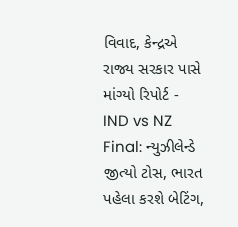વિવાદ, કેન્દ્રએ રાજ્ય સરકાર પાસે માંગ્યો રિપોર્ટ -
IND vs NZ Final: ન્યુઝીલેન્ડે જીત્યો ટોસ, ભારત પહેલા કરશે બેટિંગ,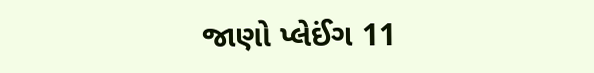જાણો પ્લેઈંગ 11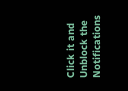Click it and Unblock the Notifications